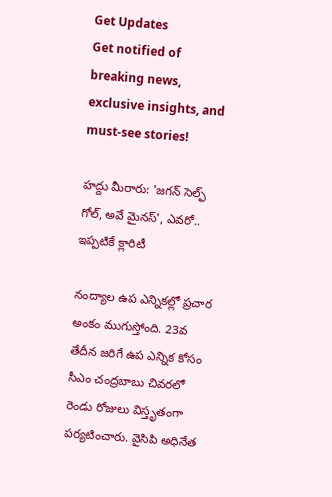Get Updates
Get notified of breaking news, exclusive insights, and must-see stories!

హద్దు మీరారు: 'జగన్ సెల్ఫ్ గోల్, అవే మైనస్', ఎవరో.. ఇప్పటికే క్లారిటీ

నంద్యాల ఉప ఎన్నికల్లో ప్రచార అంకం ముగుస్తోంది. 23వ తేదీన జరిగే ఉప ఎన్నిక కోసం సీఎం చంద్రబాబు చివరలో రెండు రోజులు విస్తృతంగా పర్యటించారు. వైసిపి అధినేత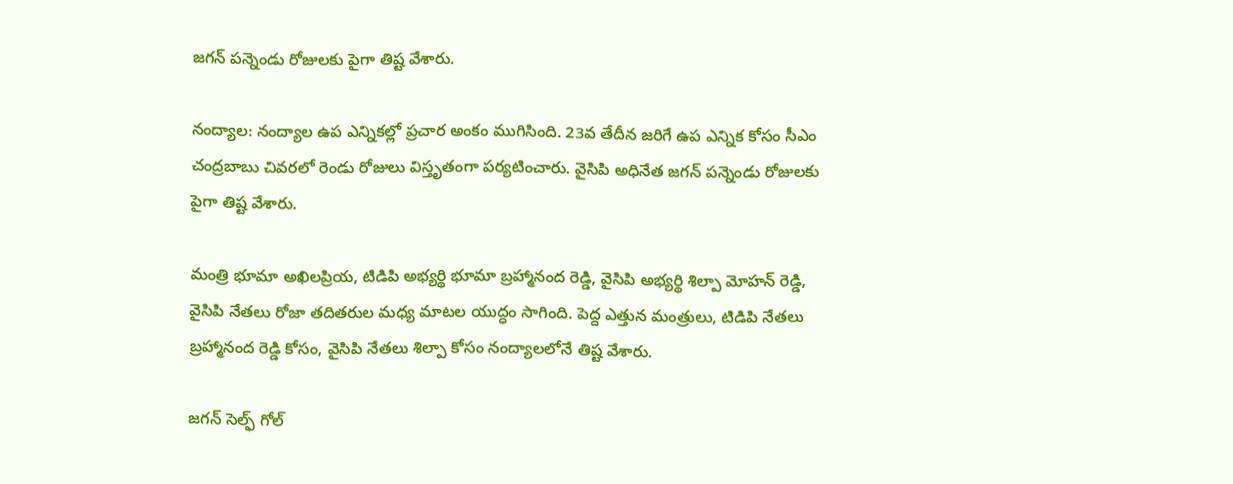జగన్ పన్నెండు రోజులకు పైగా తిష్ట వేశారు.

నంద్యాల: నంద్యాల ఉప ఎన్నికల్లో ప్రచార అంకం ముగిసింది. 23వ తేదీన జరిగే ఉప ఎన్నిక కోసం సీఎం చంద్రబాబు చివరలో రెండు రోజులు విస్తృతంగా పర్యటించారు. వైసిపి అధినేత జగన్ పన్నెండు రోజులకు పైగా తిష్ట వేశారు.

మంత్రి భూమా అఖిలప్రియ, టిడిపి అభ్యర్థి భూమా బ్రహ్మానంద రెడ్డి, వైసిపి అభ్యర్థి శిల్పా మోహన్ రెడ్డి, వైసిపి నేతలు రోజా తదితరుల మధ్య మాటల యుద్ధం సాగింది. పెద్ద ఎత్తున మంత్రులు, టిడిపి నేతలు బ్రహ్మానంద రెడ్డి కోసం, వైసిపి నేతలు శిల్పా కోసం నంద్యాలలోనే తిష్ట వేశారు.

జగన్ సెల్ఫ్ గోల్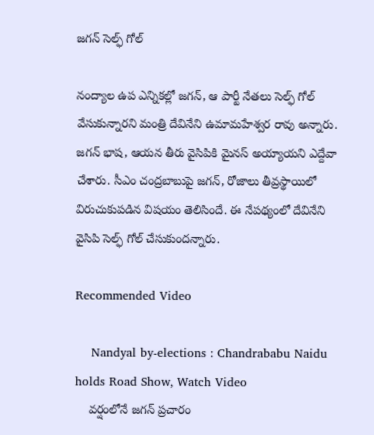జగన్ సెల్ఫ్ గోల్

నంద్యాల ఉప ఎన్నికల్లో జగన్, ఆ పార్టీ నేతలు సెల్ఫ్ గోల్ వేసుకున్నారని మంత్రి దేవినేని ఉమామహేశ్వర రావు అన్నారు. జగన్ భాష, ఆయన తీరు వైసిపికి మైనస్ అయ్యాయని ఎద్దేవా చేశారు. సీఎం చంద్రబాబుపై జగన్, రోజాలు తీవ్రస్థాయిలో విరుచుకుపడిన విషయం తెలిసిందే. ఈ నేపథ్యంలో దేవినేని వైసిపి సెల్ఫ్ గోల్ చేసుకుందన్నారు.

Recommended Video

    Nandyal by-elections : Chandrababu Naidu holds Road Show, Watch Video
    వర్షంలోనే జగన్ ప్రచారం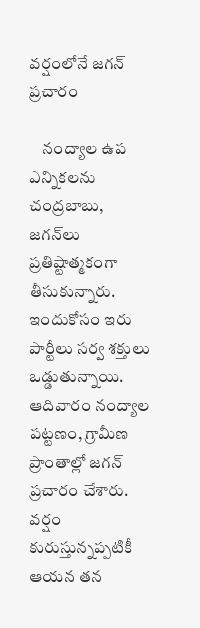వర్షంలోనే జగన్ ప్రచారం

    నంద్యాల ఉప ఎన్నికలను చంద్రబాబు, జగన్‌లు ప్రతిష్టాత్మకంగా తీసుకున్నారు. ఇందుకోసం ఇరు పార్టీలు సర్వ శక్తులు ఒడ్డుతున్నాయి. ఆదివారం నంద్యాల పట్టణం, గ్రామీణ ప్రాంతాల్లో జగన్ ప్రచారం చేశారు. వర్షం కురుస్తున్నప్పటికీ ఆయన తన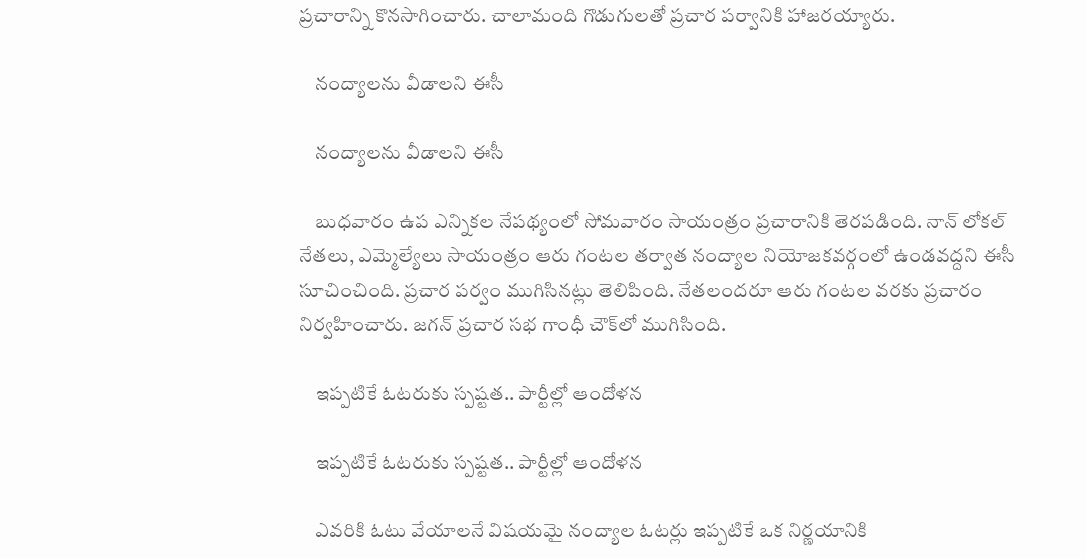ప్రచారాన్ని కొనసాగించారు. చాలామంది గొడుగులతో ప్రచార పర్వానికి హాజరయ్యారు.

    నంద్యాలను వీడాలని ఈసీ

    నంద్యాలను వీడాలని ఈసీ

    బుధవారం ఉప ఎన్నికల నేపథ్యంలో సోమవారం సాయంత్రం ప్రచారానికి తెరపడింది. నాన్ లోకల్ నేతలు, ఎమ్మెల్యేలు సాయంత్రం ఆరు గంటల తర్వాత నంద్యాల నియోజకవర్గంలో ఉండవద్దని ఈసీ సూచించింది. ప్రచార పర్వం ముగిసినట్లు తెలిపింది. నేతలందరూ ఆరు గంటల వరకు ప్రచారం నిర్వహించారు. జగన్ ప్రచార సభ గాంధీ చౌక్‌లో ముగిసింది.

    ఇప్పటికే ఓటరుకు స్పష్టత.. పార్టీల్లో ఆందోళన

    ఇప్పటికే ఓటరుకు స్పష్టత.. పార్టీల్లో ఆందోళన

    ఎవరికి ఓటు వేయాలనే విషయమై నంద్యాల ఓటర్లు ఇప్పటికే ఒక నిర్ణయానికి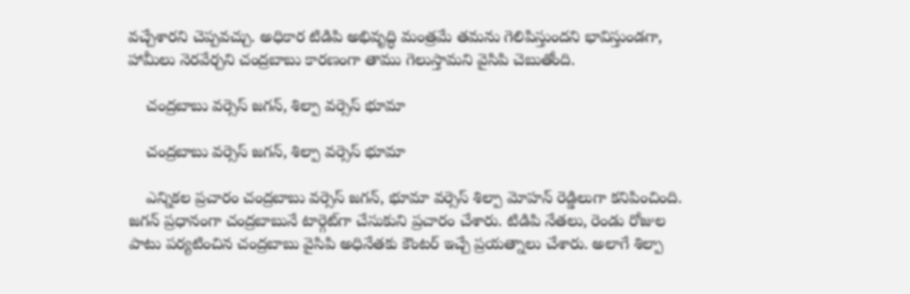వచ్చేశారని చెప్పవచ్చు. అధికార టిడిపి అభివృద్ధి మంత్రమే తమను గెలిపిస్తుందని భావిస్తుండగా, హామీలు నెరవేర్చని చంద్రబాబు కారణంగా తాము గెలుస్తామని వైసిపి చెబుతోంది.

    చంద్రబాబు వర్సెస్ జగన్, శిల్పా వర్సెస్ భూమా

    చంద్రబాబు వర్సెస్ జగన్, శిల్పా వర్సెస్ భూమా

    ఎన్నికల ప్రచారం చంద్రబాబు వర్సెస్ జగన్, భూమా వర్సెస్ శిల్పా మోహన్ రెడ్డిలుగా కనిపించింది. జగన్‌ ప్రధానంగా చంద్రబాబునే టార్గెట్‌గా చేసుకుని ప్రచారం చేశారు. టిడిపి నేతలు, రెండు రోజుల పాటు పర్యటించిన చంద్రబాబు వైసిపి అధినేతకు కౌంటర్ ఇచ్చే ప్రయత్నాలు చేశారు. అలాగే శిల్పా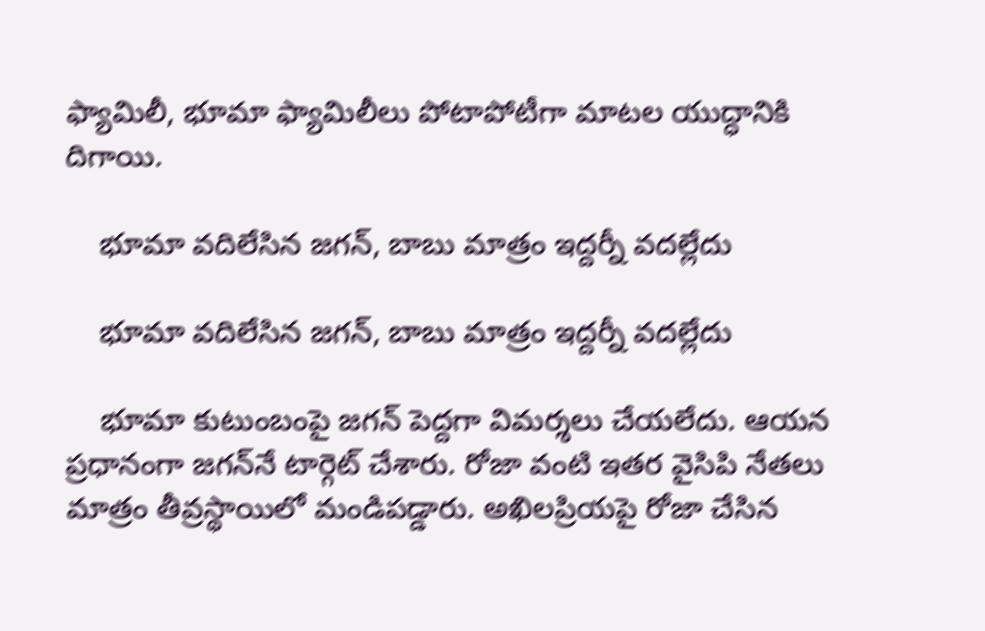ఫ్యామిలీ, భూమా ఫ్యామిలీలు పోటాపోటీగా మాటల యుద్ధానికి దిగాయి.

    భూమా వదిలేసిన జగన్, బాబు మాత్రం ఇద్దర్నీ వదల్లేదు

    భూమా వదిలేసిన జగన్, బాబు మాత్రం ఇద్దర్నీ వదల్లేదు

    భూమా కుటుంబంపై జగన్ పెద్దగా విమర్శలు చేయలేదు. ఆయన ప్రధానంగా జగన్‌నే టార్గెట్ చేశారు. రోజా వంటి ఇతర వైసిపి నేతలు మాత్రం తీవ్రస్థాయిలో మండిపడ్డారు. అఖిలప్రియపై రోజా చేసిన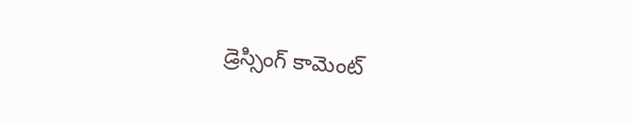డ్రెస్సింగ్ కామెంట్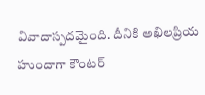వివాదాస్పదమైంది. దీనికి అఖిలప్రియ హుందాగా కౌంటర్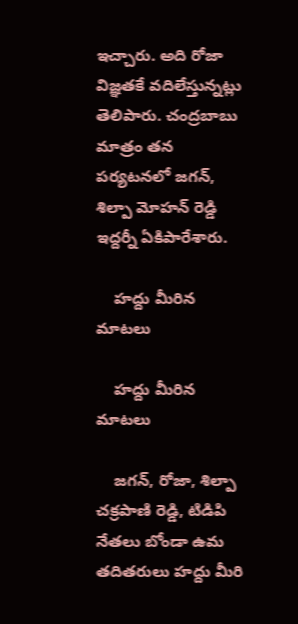ఇచ్చారు. అది రోజా విజ్ఞతకే వదిలేస్తున్నట్లు తెలిపారు. చంద్రబాబు మాత్రం తన పర్యటనలో జగన్, శిల్పా మోహన్ రెడ్డి ఇద్దర్నీ ఏకిపారేశారు.

    హద్దు మీరిన మాటలు

    హద్దు మీరిన మాటలు

    జగన్, రోజా, శిల్పా చక్రపాణి రెడ్డి, టిడిపి నేతలు బోండా ఉమ తదితరులు హద్దు మీరి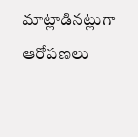మాట్లాడినట్లుగా ఆరోపణలు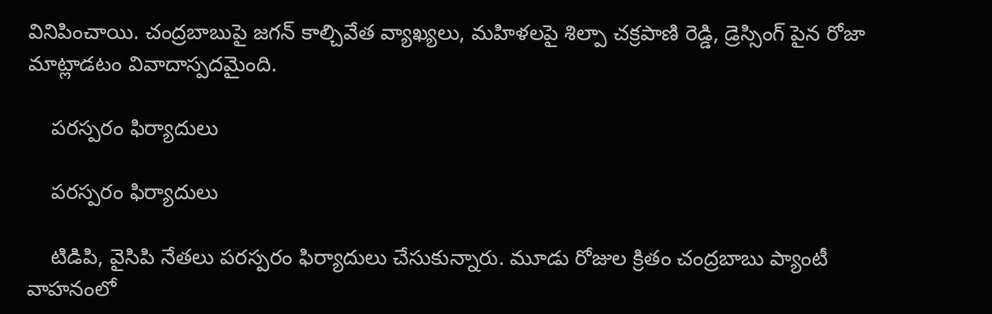వినిపించాయి. చంద్రబాబుపై జగన్ కాల్చివేత వ్యాఖ్యలు, మహిళలపై శిల్పా చక్రపాణి రెడ్డి, డ్రెస్సింగ్ పైన రోజా మాట్లాడటం వివాదాస్పదమైంది.

    పరస్పరం ఫిర్యాదులు

    పరస్పరం ఫిర్యాదులు

    టిడిపి, వైసిపి నేతలు పరస్పరం ఫిర్యాదులు చేసుకున్నారు. మూడు రోజుల క్రితం చంద్రబాబు ప్యాంటీ వాహనంలో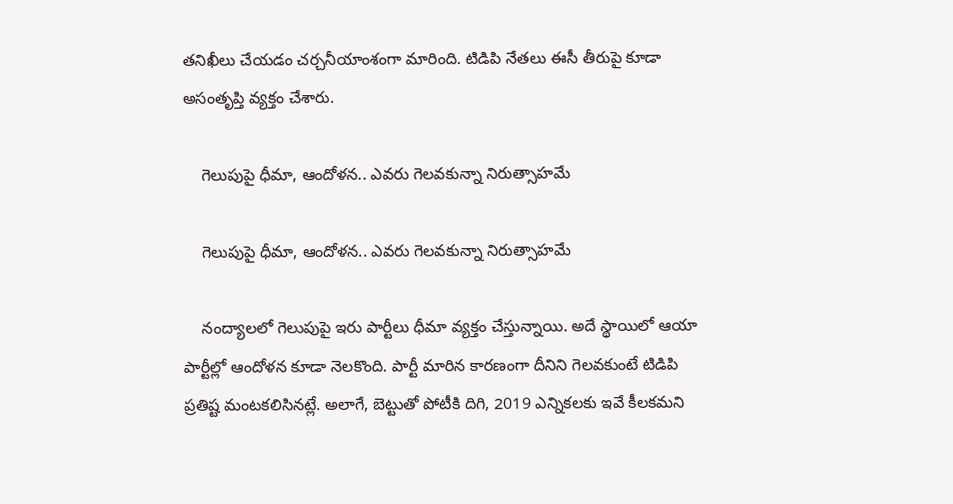తనిఖీలు చేయడం చర్చనీయాంశంగా మారింది. టిడిపి నేతలు ఈసీ తీరుపై కూడా అసంతృప్తి వ్యక్తం చేశారు.

    గెలుపుపై ధీమా, ఆందోళన.. ఎవరు గెలవకున్నా నిరుత్సాహమే

    గెలుపుపై ధీమా, ఆందోళన.. ఎవరు గెలవకున్నా నిరుత్సాహమే

    నంద్యాలలో గెలుపుపై ఇరు పార్టీలు ధీమా వ్యక్తం చేస్తున్నాయి. అదే స్థాయిలో ఆయా పార్టీల్లో ఆందోళన కూడా నెలకొంది. పార్టీ మారిన కారణంగా దీనిని గెలవకుంటే టిడిపి ప్రతిష్ట మంటకలిసినట్లే. అలాగే, బెట్టుతో పోటీకి దిగి, 2019 ఎన్నికలకు ఇవే కీలకమని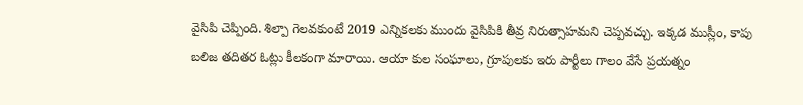వైసిపి చెప్పింది. శిల్పా గెలవకుంటే 2019 ఎన్నికలకు ముందు వైసిపికి తీవ్ర నిరుత్సాహమని చెప్పవచ్చు. ఇక్కడ ముస్లీం, కాపు బలిజ తదితర ఓట్లు కీలకంగా మారాయి. ఆయా కుల సంఘాలు, గ్రూపులకు ఇరు పార్టీలు గాలం వేసే ప్రయత్నం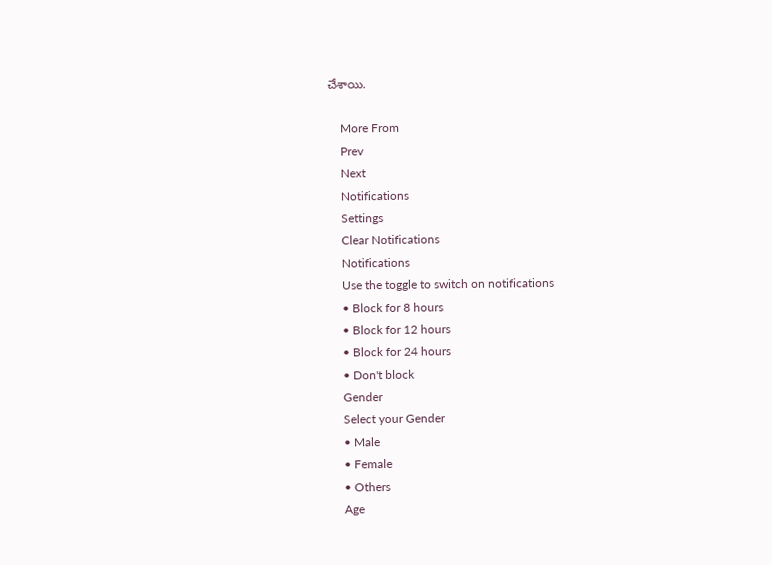చేశాయి.

    More From
    Prev
    Next
    Notifications
    Settings
    Clear Notifications
    Notifications
    Use the toggle to switch on notifications
    • Block for 8 hours
    • Block for 12 hours
    • Block for 24 hours
    • Don't block
    Gender
    Select your Gender
    • Male
    • Female
    • Others
    Age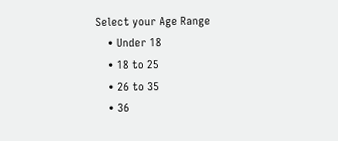Select your Age Range
    • Under 18
    • 18 to 25
    • 26 to 35
    • 36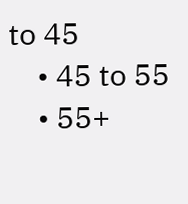to 45
    • 45 to 55
    • 55+